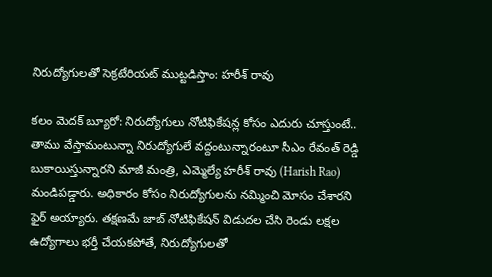నిరుద్యోగులతో సెక్రటేరియట్‌ ముట్టడిస్తాం: హరీశ్ రావు

క‌లం మెద‌క్ బ్యూరో: నిరుద్యోగులు నోటిఫికేషన్ల‌ కోసం ఎదురు చూస్తుంటే.. తాము వేస్తామంటున్నా నిరుద్యోగులే వద్దంటున్నారంటూ సీఎం రేవంత్ రెడ్డి బుకాయిస్తున్నారని మాజీ మంత్రి, ఎమ్మెల్యే హ‌రీశ్ రావు (Harish Rao) మండిపడ్డారు. అధికారం కోసం నిరుద్యోగుల‌ను న‌మ్మించి మోసం చేశారని ఫైర్ అయ్యారు. తక్షణమే జాబ్ నోటిఫికేషన్ విడుదల చేసి రెండు లక్షల ఉద్యోగాలు భర్తీ చేయకపోతే, నిరుద్యోగులతో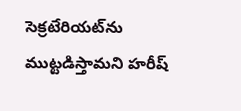సెక్రటేరియట్‌ను ముట్టడిస్తామ‌ని హ‌రీష్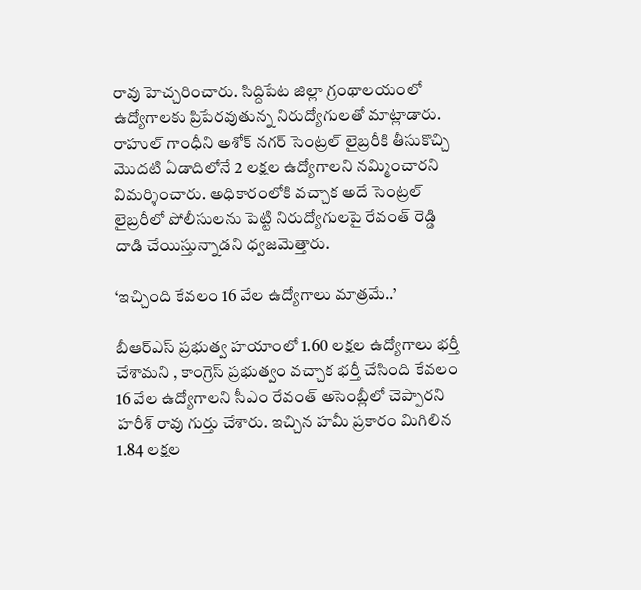రావు హెచ్చ‌రించారు. సిద్దిపేట జిల్లా గ్రంథాలయంలో ఉద్యోగాలకు ప్రిపేరవుతున్న నిరుద్యోగులతో మాట్లాడారు. రాహుల్ గాంధీని అశోక్ నగర్ సెంట్ర‌ల్ లైబ్రరీకి తీసుకొచ్చి మొదటి ఏడాదిలోనే 2 లక్షల ఉద్యోగాలని నమ్మించార‌ని విమర్శించారు. అధికారంలోకి వచ్చాక అదే సెంట్రల్ లైబ్రరీలో పోలీసులను పెట్టి నిరుద్యోగులపై రేవంత్ రెడ్డి దాడి చేయిస్తున్నాడని ధ్వజమెత్తారు.

‘ఇచ్చింది కేవలం 16 వేల ఉద్యోగాలు మాత్రమే..’

బీఆర్ఎస్ ప్ర‌భుత్వ‌ హయాంలో 1.60 లక్షల ఉద్యోగాలు భర్తీ చేశామ‌ని , కాంగ్రెస్ ప్రభుత్వం వచ్చాక భర్తీ చేసింది కేవలం 16 వేల ఉద్యోగాలని సీఎం రేవంత్ అసెంబ్లీలో చెప్పారని హరీశ్ రావు గుర్తు చేశారు. ఇచ్చిన హ‌మీ ప్ర‌కారం మిగిలిన 1.84 లక్షల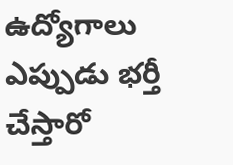ఉద్యోగాలు ఎప్పుడు భర్తీ చేస్తారో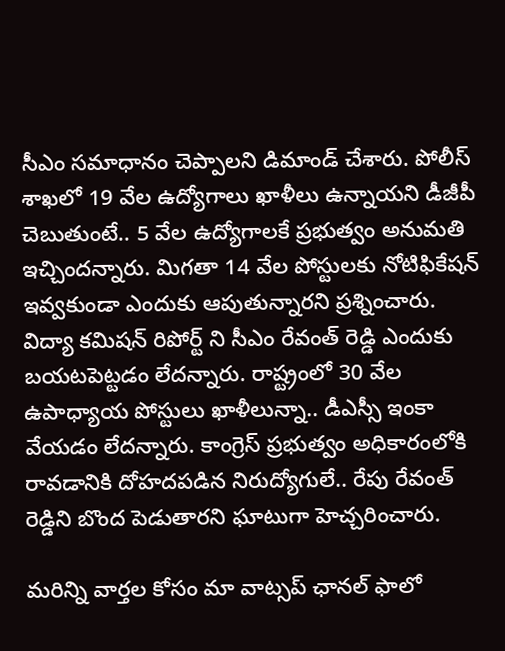సీఎం సమాధానం చెప్పాలని డిమాండ్ చేశారు. పోలీస్ శాఖలో 19 వేల ఉద్యోగాలు ఖాళీలు ఉన్నాయని డీజీపీ చెబుతుంటే.. 5 వేల ఉద్యోగాలకే ప్రభుత్వం అనుమతి ఇచ్చింద‌న్నారు. మిగతా 14 వేల పోస్టులకు నోటిఫికేష‌న్ ఇవ్వ‌కుండా ఎందుకు ఆపుతున్నారని ప్ర‌శ్నించారు. విద్యా కమిషన్ రిపోర్ట్ ని సీఎం రేవంత్ రెడ్డి ఎందుకు బయటపెట్టడం లేదన్నారు. రాష్ట్రంలో 30 వేల ఉపాధ్యాయ పోస్టులు ఖాళీలున్నా.. డీఎస్సీ ఇంకా వేయడం లేదన్నారు. కాంగ్రెస్ ప్రభుత్వం అధికారంలోకి రావడానికి దోహదపడిన నిరుద్యోగులే.. రేపు రేవంత్ రెడ్డిని బొంద పెడుతారని ఘాటుగా హెచ్చరించారు.

మ‌రిన్ని వార్త‌ల కోసం మా వాట్స‌ప్ ఛాన‌ల్ ఫాలో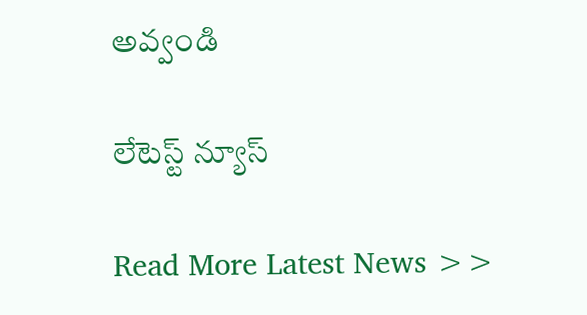అవ్వండి

లేటెస్ట్ న్యూస్‌

Read More Latest News >>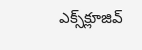ఎక్స్‌క్లూజివ్‌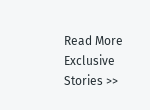Read More Exclusive Stories >>